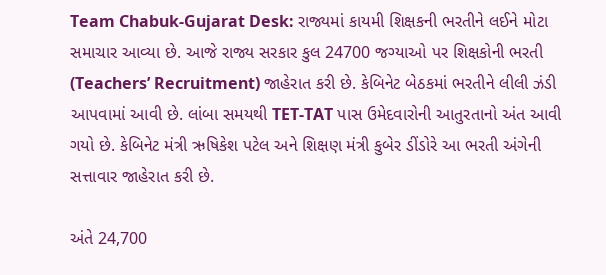Team Chabuk-Gujarat Desk: રાજ્યમાં કાયમી શિક્ષકની ભરતીને લઈને મોટા સમાચાર આવ્યા છે. આજે રાજ્ય સરકાર કુલ 24700 જગ્યાઓ પર શિક્ષકોની ભરતી (Teachers’ Recruitment) જાહેરાત કરી છે. કેબિનેટ બેઠકમાં ભરતીને લીલી ઝંડી આપવામાં આવી છે. લાંબા સમયથી TET-TAT પાસ ઉમેદવારોની આતુરતાનો અંત આવી ગયો છે. કેબિનેટ મંત્રી ઋષિકેશ પટેલ અને શિક્ષણ મંત્રી કુબેર ડીંડોરે આ ભરતી અંગેની સત્તાવાર જાહેરાત કરી છે.

અંતે 24,700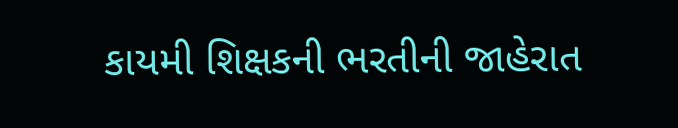કાયમી શિક્ષકની ભરતીની જાહેરાત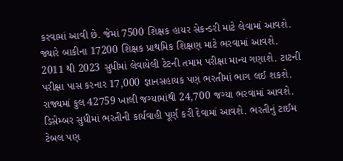કરવામાં આવી છે. જેમાં 7500 શિક્ષક હાયર સેકન્ડરી માટે લેવામાં આવશે. જ્યારે બાકીના 17200 શિક્ષક પ્રાથમિક શિક્ષણ માટે ભરવામાં આવશે. 2011 થી 2023 સુધીમાં લેવાયેલી ટેટની તમામ પરીક્ષા માન્ય ગણાશે. ટાટની પરીક્ષા પાસ કરનાર 17,000 જ્ઞાનસહાયક પણ ભરતીમાં ભાગ લઈ શકશે. રાજ્યમાં કુલ 42759 ખાલી જગ્યામાંથી 24,700 જગ્યા ભરવામાં આવશે. ડિસેમ્બર સુધીમાં ભરતીની કાર્યવાહી પૂર્ણ કરી દેવામાં આવશે. ભરતીનું ટાઈમ ટેબલ પણ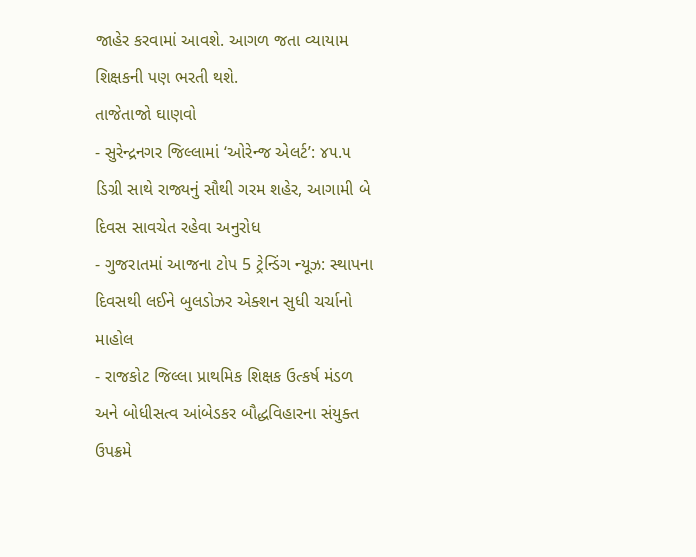જાહેર કરવામાં આવશે. આગળ જતા વ્યાયામ શિક્ષકની પણ ભરતી થશે.
તાજેતાજો ઘાણવો
- સુરેન્દ્રનગર જિલ્લામાં ‘ઓરેન્જ એલર્ટ’: ૪૫.૫ ડિગ્રી સાથે રાજ્યનું સૌથી ગરમ શહેર, આગામી બે દિવસ સાવચેત રહેવા અનુરોધ
- ગુજરાતમાં આજના ટોપ 5 ટ્રેન્ડિંગ ન્યૂઝ: સ્થાપના દિવસથી લઈને બુલડોઝર એક્શન સુધી ચર્ચાનો માહોલ
- રાજકોટ જિલ્લા પ્રાથમિક શિક્ષક ઉત્કર્ષ મંડળ અને બોધીસત્વ આંબેડકર બૌદ્ધવિહારના સંયુક્ત ઉપક્રમે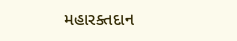મહારક્તદાન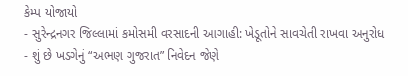કેમ્પ યોજાયો
- સુરેન્દ્રનગર જિલ્લામાં કમોસમી વરસાદની આગાહી: ખેડૂતોને સાવચેતી રાખવા અનુરોધ
- શું છે ખડગેનું “અભણ ગુજરાત” નિવેદન જેણે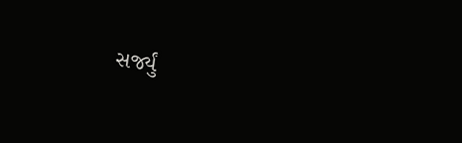સર્જ્યું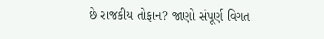છે રાજકીય તોફાન? જાણો સંપૂર્ણ વિગત